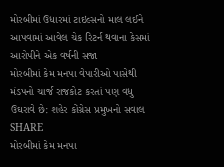મોરબીમાં ઉધારમાં ટાઇલ્સનો માલ લઈને આપવામાં આવેલ ચેક રિટર્ન થવાના કેસમાં આરોપીને એક વર્ષની સજા
મોરબીમાં કેમ મનપા વેપારીઓ પાસેથી મંડપનો ચાર્જ રાજકોટ કરતાં પણ વધુ ઉઘરાવે છે: શહેર કોંગ્રેસ પ્રમુખનો સવાલ
SHARE
મોરબીમાં કેમ મનપા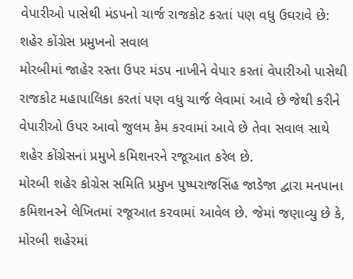વેપારીઓ પાસેથી મંડપનો ચાર્જ રાજકોટ કરતાં પણ વધુ ઉઘરાવે છે: શહેર કોંગ્રેસ પ્રમુખનો સવાલ
મોરબીમાં જાહેર રસ્તા ઉપર મંડપ નાખીને વેપાર કરતાં વેપારીઓ પાસેથી રાજકોટ મહાપાલિકા કરતાં પણ વધુ ચાર્જ લેવામાં આવે છે જેથી કરીને વેપારીઓ ઉપર આવો જુલમ કેમ કરવામાં આવે છે તેવા સવાલ સાથે શહેર કોંગ્રેસનાં પ્રમુખે કમિશનરને રજૂઆત કરેલ છે.
મોરબી શહેર કોગ્રેસ સમિતિ પ્રમુખ પુષ્પરાજસિંહ જાડેજા દ્વારા મનપાના કમિશનરને લેખિતમાં રજૂઆત કરવામાં આવેલ છે. જેમાં જણાવ્યુ છે કે, મોરબી શહેરમાં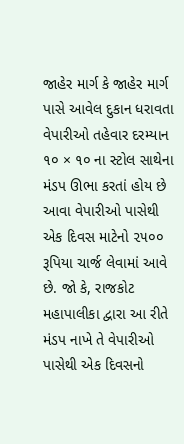જાહેર માર્ગ કે જાહેર માર્ગ પાસે આવેલ દુકાન ધરાવતા વેપારીઓ તહેવાર દરમ્યાન ૧૦ × ૧૦ ના સ્ટોલ સાથેના મંડપ ઊભા કરતાં હોય છે આવા વેપારીઓ પાસેથી એક દિવસ માટેનો ૨૫૦૦ રૂપિયા ચાર્જ લેવામાં આવે છે. જો કે, રાજકોટ મહાપાલીકા દ્વારા આ રીતે મંડપ નાખે તે વેપારીઓ પાસેથી એક દિવસનો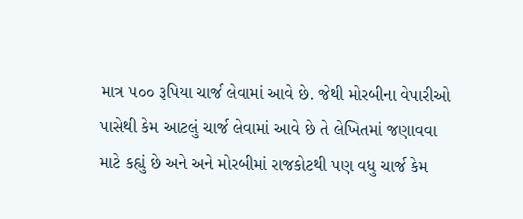માત્ર ૫૦૦ રૂપિયા ચાર્જ લેવામાં આવે છે. જેથી મોરબીના વેપારીઓ પાસેથી કેમ આટલું ચાર્જ લેવામાં આવે છે તે લેખિતમાં જણાવવા માટે કહ્યું છે અને અને મોરબીમાં રાજકોટથી પણ વધુ ચાર્જ કેમ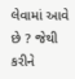લેવામાં આવે છે ? જેથી કરીને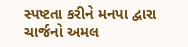સ્પષ્ટતા કરીને મનપા દ્વારા ચાર્જનો અમલ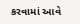કરવામાં આવે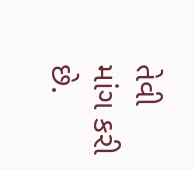તેવી માંગ કરી છે.